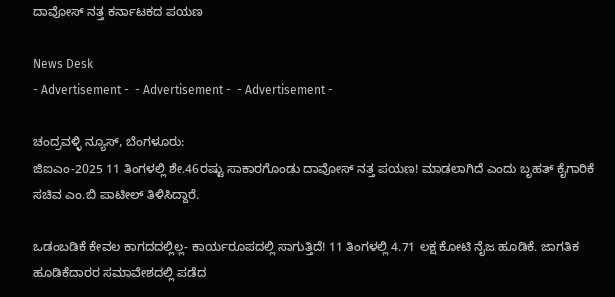ದಾವೋಸ್‌ ನತ್ತ ಕರ್ನಾಟಕದ ಪಯಣ

News Desk
- Advertisement -  - Advertisement -  - Advertisement -

ಚಂದ್ರವಳ್ಳಿ ನ್ಯೂಸ್, ಬೆಂಗಳೂರು:
ಜಿಐಎಂ-2025 11 ತಿಂಗಳಲ್ಲಿ ಶೇ.46ರಷ್ಟು ಸಾಕಾರಗೊಂಡು ದಾವೋಸ್ ನತ್ತ ಪಯಣ! ಮಾಡಲಾಗಿದೆ ಎಂದು ಬೃಹತ್ ಕೈಗಾರಿಕೆ ಸಚಿವ ಎಂ.ಬಿ ಪಾಟೀಲ್ ತಿಳಿಸಿದ್ದಾರೆ.

ಒಡಂಬಡಿಕೆ ಕೇವಲ ಕಾಗದದಲ್ಲಿಲ್ಲ- ಕಾರ್ಯರೂಪದಲ್ಲಿ ಸಾಗುತ್ತಿದೆ! 11 ತಿಂಗಳಲ್ಲಿ 4.71 ಲಕ್ಷ ಕೋಟಿ ನೈಜ ಹೂಡಿಕೆ. ಜಾಗತಿಕ ಹೂಡಿಕೆದಾರರ ಸಮಾವೇಶದಲ್ಲಿ ಪಡೆದ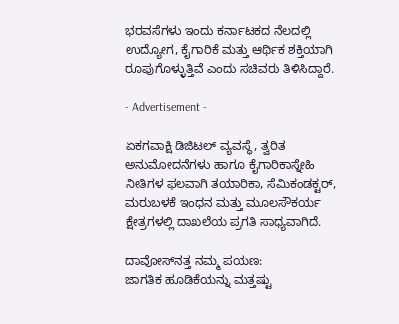ಭರವಸೆಗಳು ಇಂದು ಕರ್ನಾಟಕದ ನೆಲದಲ್ಲಿ ಉದ್ಯೋಗ, ಕೈಗಾರಿಕೆ ಮತ್ತು ಆರ್ಥಿಕ ಶಕ್ತಿಯಾಗಿ ರೂಪುಗೊಳ್ಳುತ್ತಿವೆ ಎಂದು ಸಚಿವರು ತಿಳಿಸಿದ್ದಾರೆ.

- Advertisement -

ಏಕಗವಾಕ್ಷಿ ಡಿಜಿಟಲ್ ವ್ಯವಸ್ಥೆ, ತ್ವರಿತ ಅನುಮೋದನೆಗಳು ಹಾಗೂ ಕೈಗಾರಿಕಾಸ್ನೇಹಿ ನೀತಿಗಳ ಫಲವಾಗಿ ತಯಾರಿಕಾ, ಸೆಮಿಕಂಡಕ್ಟರ್, ಮರುಬಳಕೆ ಇಂಧನ ಮತ್ತು ಮೂಲಸೌಕರ್ಯ ಕ್ಷೇತ್ರಗಳಲ್ಲಿ ದಾಖಲೆಯ ಪ್ರಗತಿ ಸಾಧ್ಯವಾಗಿದೆ.

ದಾವೋಸ್‌ನತ್ತ ನಮ್ಮ ಪಯಣ:
ಜಾಗತಿಕ ಹೂಡಿಕೆಯನ್ನು ಮತ್ತಷ್ಟು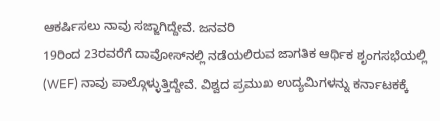ಆಕರ್ಷಿಸಲು ನಾವು ಸಜ್ಜಾಗಿದ್ದೇವೆ. ಜನವರಿ
19ರಿಂದ 23ರವರೆಗೆ ದಾವೋಸ್‌ನಲ್ಲಿ ನಡೆಯಲಿರುವ ಜಾಗತಿಕ ಆರ್ಥಿಕ ಶೃಂಗಸಭೆಯಲ್ಲಿ (WEF) ನಾವು ಪಾಲ್ಗೊಳ್ಳುತ್ತಿದ್ದೇವೆ. ವಿಶ್ವದ ಪ್ರಮುಖ ಉದ್ಯಮಿಗಳನ್ನು ಕರ್ನಾಟಕಕ್ಕೆ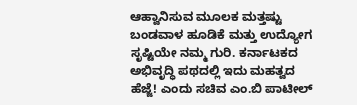ಆಹ್ವಾನಿಸುವ ಮೂಲಕ ಮತ್ತಷ್ಟು ಬಂಡವಾಳ ಹೂಡಿಕೆ ಮತ್ತು ಉದ್ಯೋಗ ಸೃಷ್ಟಿಯೇ ನಮ್ಮ ಗುರಿ. ಕರ್ನಾಟಕದ ಅಭಿವೃದ್ಧಿ ಪಥದಲ್ಲಿ ಇದು ಮಹತ್ವದ ಹೆಜ್ಜೆ! ಎಂದು ಸಚಿವ ಎಂ.ಬಿ ಪಾಟೀಲ್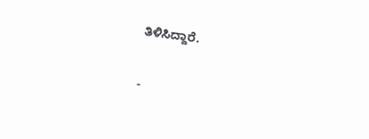ತಿಳಿಸಿದ್ದಾರೆ.

-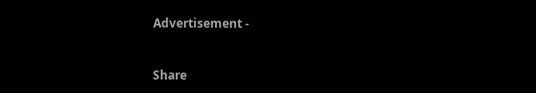Advertisement -



Share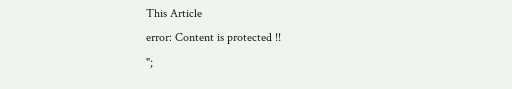This Article
error: Content is protected !!
";